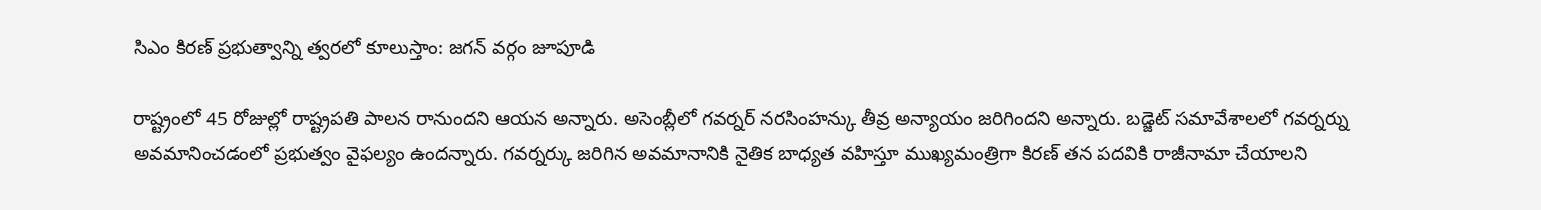సిఎం కిరణ్ ప్రభుత్వాన్ని త్వరలో కూలుస్తాం: జగన్ వర్గం జూపూడి

రాష్ట్రంలో 45 రోజుల్లో రాష్ట్రపతి పాలన రానుందని ఆయన అన్నారు. అసెంబ్లీలో గవర్నర్ నరసింహన్కు తీవ్ర అన్యాయం జరిగిందని అన్నారు. బడ్జెట్ సమావేశాలలో గవర్నర్ను అవమానించడంలో ప్రభుత్వం వైఫల్యం ఉందన్నారు. గవర్నర్కు జరిగిన అవమానానికి నైతిక బాధ్యత వహిస్తూ ముఖ్యమంత్రిగా కిరణ్ తన పదవికి రాజీనామా చేయాలని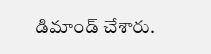డిమాండ్ చేశారు.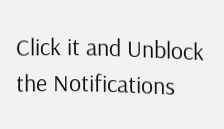Click it and Unblock the Notifications